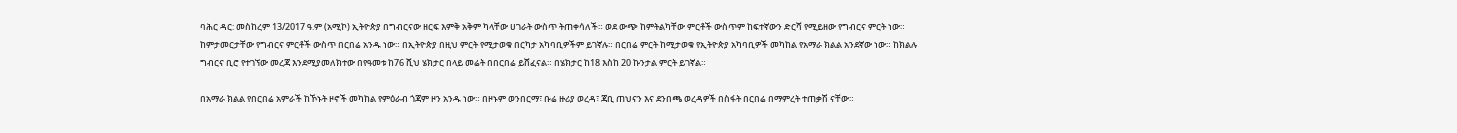ባሕር ዳር: መስከረም 13/2017 ዓ.ም (አሚኮ) ኢትዮጵያ በግብርናው ዘርፍ እምቅ አቅም ካላቸው ሀገራት ውስጥ ትጠቀሳለች። ወደ ውጭ ከምትልካቸው ምርቶች ውስጥም ከፍተኛውን ድርሻ የሚይዘው የግብርና ምርት ነው።
ከምታመርታቸው የግብርና ምርቶች ውስጥ በርበሬ አንዱ ነው። በኢትዮጵያ በዚህ ምርት የሚታወቁ በርካታ አካባቢዎችም ይገኛሉ። በርበሬ ምርት ከሚታወቁ የኢትዮጵያ አካባቢዎች መካከል የአማራ ክልል አንደኛው ነው። ከክልሉ ግብርና ቢሮ የተገኘው መረጃ እንደሚያመለክተው በየዓመቱ ከ76 ሺህ ሄክታር በላይ መሬት በበርበሬ ይሸፈናል። በሄክታር ከ18 እስከ 20 ኩንታል ምርት ይገኛል።

በአማራ ክልል የበርበሬ አምራች ከኾኑት ዞኖች መካከል የምዕራብ ጎጃም ዞን አንዱ ነው። በዞኑም ወንበርማ፣ ቡሬ ዙሪያ ወረዳ፣ ጃቢ ጠህናን እና ደንበጫ ወረዳዎች በስፋት በርበሬ በማምረት ተጠቃሽ ናቸው።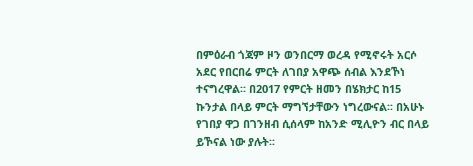በምዕራብ ጎጃም ዞን ወንበርማ ወረዳ የሚኖሩት አርሶ አደር የበርበሬ ምርት ለገበያ አዋጭ ሰብል እንደኾነ ተናግረዋል፡፡ በ2017 የምርት ዘመን በሄክታር ከ15 ኩንታል በላይ ምርት ማግኘታቸውን ነግረውናል፡፡ በአሁኑ የገበያ ዋጋ በገንዘብ ሲሰላም ከአንድ ሚሊዮን ብር በላይ ይኾናል ነው ያሉት፡፡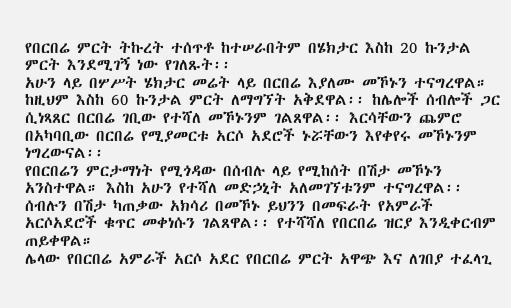የበርበሬ ምርት ትኩረት ተሰጥቶ ከተሠራበትም በሄክታር እስከ 20 ኩንታል ምርት እንደሚገኝ ነው የገለጹት፡፡
አሁን ላይ በሦሥት ሄክታር መሬት ላይ በርበሬ እያለሙ መኾኑን ተናግረዋል። ከዚህም እስከ 60 ኩንታል ምርት ለማግኘት አቅደዋል፡፡ ከሌሎች ሰብሎች ጋር ሲነጻጸር በርበሬ ገቢው የተሻለ መኾኑንም ገልጸዋል፡፡ እርሳቸውን ጨምሮ በአካባቢው በርበሬ የሚያመርቱ አርሶ አደሮች ኑሯቸውን እየቀየሩ መኾኑንም ነግረውናል፡፡
የበርበሬን ምርታማነት የሚጎዳው በሰብሉ ላይ የሚከሰት በሽታ መኾኑን አንስተዋል። እስከ አሁን የተሻለ መድኃኒት አለመገኘቱንም ተናግረዋል፡፡ ሰብሉን በሽታ ካጠቃው አክሳሪ በመኾኑ ይህንን በመፍራት የአምራች አርሶአደሮች ቁጥር መቀነሱን ገልጸዋል፡፡ የተሻሻለ የበርበሬ ዝርያ እንዲቀርብም ጠይቀዋል።
ሌላው የበርበሬ አምራች አርሶ አደር የበርበሬ ምርት አዋጭ እና ለገበያ ተፈላጊ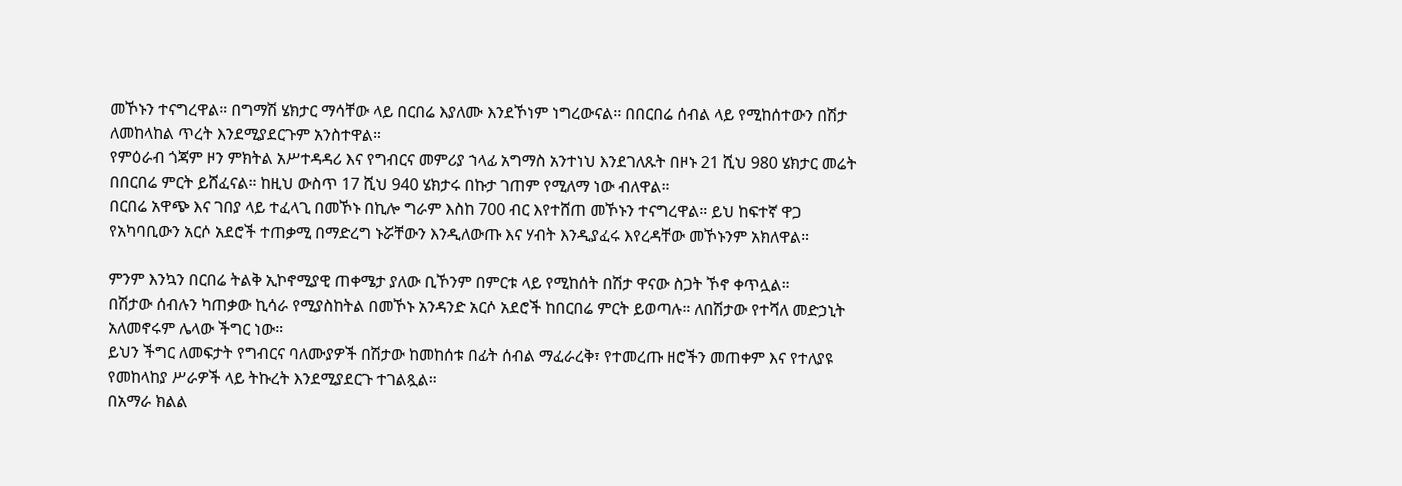መኾኑን ተናግረዋል። በግማሽ ሄክታር ማሳቸው ላይ በርበሬ እያለሙ እንደኾነም ነግረውናል፡፡ በበርበሬ ሰብል ላይ የሚከሰተውን በሽታ ለመከላከል ጥረት እንደሚያደርጉም አንስተዋል።
የምዕራብ ጎጃም ዞን ምክትል አሥተዳዳሪ እና የግብርና መምሪያ ኀላፊ አግማስ አንተነህ እንደገለጹት በዞኑ 21 ሺህ 980 ሄክታር መሬት በበርበሬ ምርት ይሸፈናል። ከዚህ ውስጥ 17 ሺህ 940 ሄክታሩ በኩታ ገጠም የሚለማ ነው ብለዋል።
በርበሬ አዋጭ እና ገበያ ላይ ተፈላጊ በመኾኑ በኪሎ ግራም እስከ 700 ብር እየተሸጠ መኾኑን ተናግረዋል። ይህ ከፍተኛ ዋጋ የአካባቢውን አርሶ አደሮች ተጠቃሚ በማድረግ ኑሯቸውን እንዲለውጡ እና ሃብት እንዲያፈሩ እየረዳቸው መኾኑንም አክለዋል።

ምንም እንኳን በርበሬ ትልቅ ኢኮኖሚያዊ ጠቀሜታ ያለው ቢኾንም በምርቱ ላይ የሚከሰት በሽታ ዋናው ስጋት ኾኖ ቀጥሏል።
በሽታው ሰብሉን ካጠቃው ኪሳራ የሚያስከትል በመኾኑ አንዳንድ አርሶ አደሮች ከበርበሬ ምርት ይወጣሉ። ለበሽታው የተሻለ መድኃኒት አለመኖሩም ሌላው ችግር ነው።
ይህን ችግር ለመፍታት የግብርና ባለሙያዎች በሽታው ከመከሰቱ በፊት ሰብል ማፈራረቅ፣ የተመረጡ ዘሮችን መጠቀም እና የተለያዩ የመከላከያ ሥራዎች ላይ ትኩረት እንደሚያደርጉ ተገልጿል።
በአማራ ክልል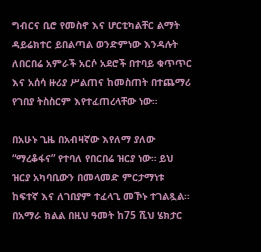ግብርና ቢሮ የመስኖ እና ሆርቲካልቸር ልማት ዳይሬክተር ይበልጣል ወንድምነው እንዳሉት ለበርበሬ አምራች አርሶ አደሮች በተባይ ቁጥጥር እና አሰሳ ዙሪያ ሥልጠና ከመስጠት በተጨማሪ የገበያ ትስስርም እየተፈጠረላቸው ነው።

በአሁኑ ጊዜ በአብዛኛው እየለማ ያለው “ማረቆፋና” የተባለ የበርበሬ ዝርያ ነው። ይህ ዝርያ አካባቢውን በመላመድ ምርታማነቱ ከፍተኛ እና ለገበያም ተፈላጊ መኾኑ ተገልጿል።
በአማራ ክልል በዚህ ዓመት ከ75 ሺህ ሄክታር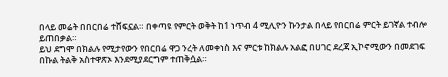በላይ መሬት በበርበሬ ተሸፍኗል። በቀጣዩ የምርት ወቅት ከ1 ነጥብ 4 ሚሊዮን ኩንታል በላይ የበርበሬ ምርት ይገኛል ተብሎ ይጠበቃል።
ይህ ደግሞ በክልሉ የሚታየውን የበርበሬ ዋጋ ንረት ለመቀነስ እና ምርቱ ከክልሉ አልፎ በሀገር ደረጃ ኢኮኖሚውን በመደገፍ በኩል ትልቅ አስተዋጽኦ እንደሚያደርግም ተጠቅሷል።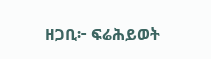ዘጋቢ፦ ፍሬሕይወት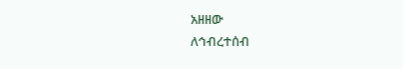አዘዘው
ለኅብረተሰብ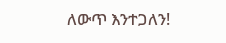ለውጥ እንተጋለን!